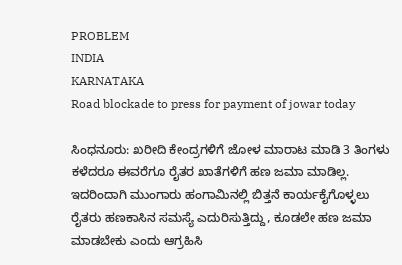PROBLEM
INDIA
KARNATAKA
Road blockade to press for payment of jowar today

ಸಿಂಧನೂರು: ಖರೀದಿ ಕೇಂದ್ರಗಳಿಗೆ ಜೋಳ ಮಾರಾಟ ಮಾಡಿ 3 ತಿಂಗಳು ಕಳೆದರೂ ಈವರೆಗೂ ರೈತರ ಖಾತೆಗಳಿಗೆ ಹಣ ಜಮಾ ಮಾಡಿಲ್ಲ. ಇದರಿಂದಾಗಿ ಮುಂಗಾರು ಹಂಗಾಮಿನಲ್ಲಿ ಬಿತ್ತನೆ ಕಾರ್ಯಕೈಗೊಳ್ಳಲು ರೈತರು ಹಣಕಾಸಿನ ಸಮಸ್ಯೆ ಎದುರಿಸುತ್ತಿದ್ದು, ಕೂಡಲೇ ಹಣ ಜಮಾ ಮಾಡಬೇಕು ಎಂದು ಆಗ್ರಹಿಸಿ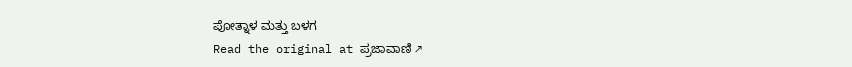ಪೋತ್ನಾಳ ಮತ್ತು ಬಳಗ
Read the original at ಪ್ರಜಾವಾಣಿ ↗